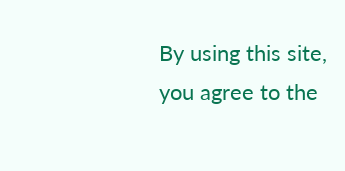By using this site, you agree to the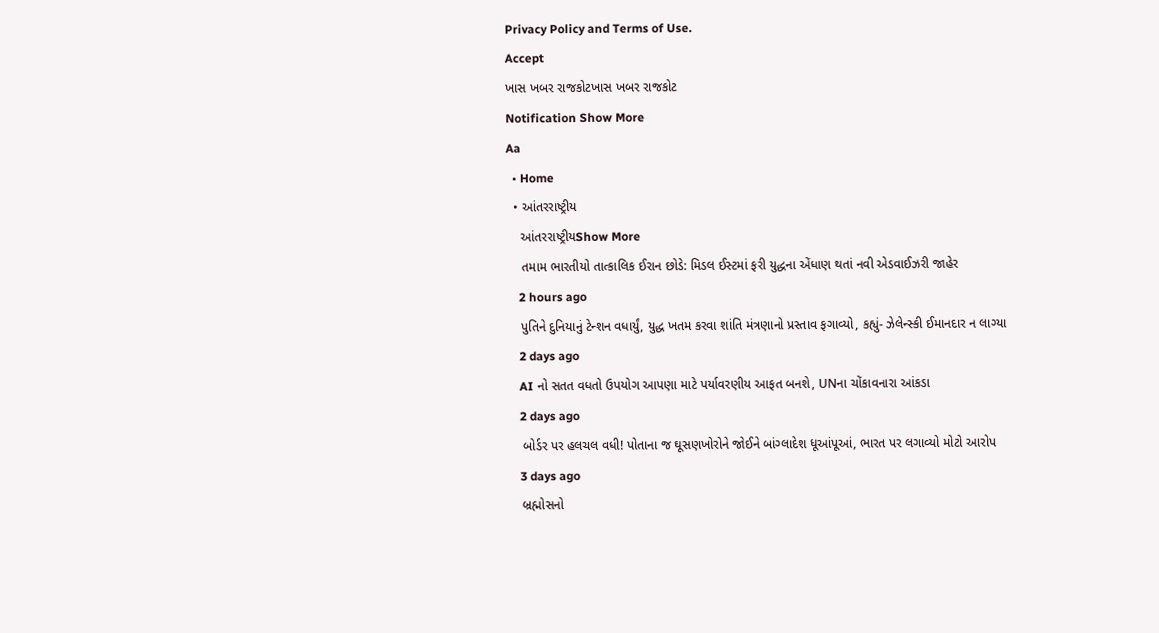Privacy Policy and Terms of Use.
Accept
ખાસ ખબર રાજકોટખાસ ખબર રાજકોટ
Notification Show More
Aa
  • Home
  • આંતરરાષ્ટ્રીય
    આંતરરાષ્ટ્રીયShow More
    તમામ ભારતીયો તાત્કાલિક ઈરાન છોડે: મિડલ ઈસ્ટમાં ફરી યુદ્ધના એંધાણ થતાં નવી એડવાઈઝરી જાહેર
    2 hours ago
    પુતિને દુનિયાનું ટેન્શન વધાર્યું, યુદ્ધ ખતમ કરવા શાંતિ મંત્રણાનો પ્રસ્તાવ ફગાવ્યો, કહ્યું- ઝેલેન્સ્કી ઈમાનદાર ન લાગ્યા
    2 days ago
    AI નો સતત વધતો ઉપયોગ આપણા માટે પર્યાવરણીય આફત બનશે, UNના ચોંકાવનારા આંકડા
    2 days ago
    બોર્ડર પર હલચલ વધી! પોતાના જ ઘૂસણખોરોને જોઈને બાંગ્લાદેશ ધૂઆંપૂઆં, ભારત પર લગાવ્યો મોટો આરોપ
    3 days ago
    બ્રહ્મોસનો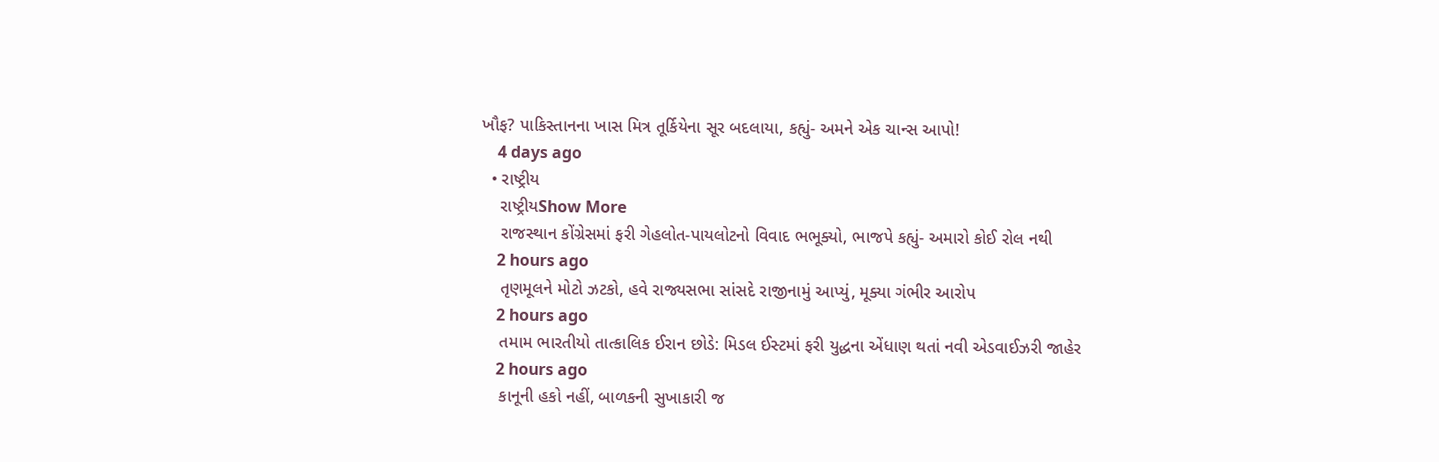ખૌફ? પાકિસ્તાનના ખાસ મિત્ર તૂર્કિયેના સૂર બદલાયા, કહ્યું- અમને એક ચાન્સ આપો!
    4 days ago
  • રાષ્ટ્રીય
    રાષ્ટ્રીયShow More
    રાજસ્થાન કોંગ્રેસમાં ફરી ગેહલોત-પાયલોટનો વિવાદ ભભૂક્યો, ભાજપે કહ્યું- અમારો કોઈ રોલ નથી
    2 hours ago
    તૃણમૂલને મોટો ઝટકો, હવે રાજ્યસભા સાંસદે રાજીનામું આપ્યું, મૂક્યા ગંભીર આરોપ
    2 hours ago
    તમામ ભારતીયો તાત્કાલિક ઈરાન છોડે: મિડલ ઈસ્ટમાં ફરી યુદ્ધના એંધાણ થતાં નવી એડવાઈઝરી જાહેર
    2 hours ago
    કાનૂની હકો નહીં, બાળકની સુખાકારી જ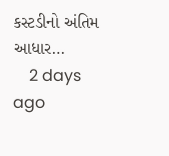કસ્ટડીનો અંતિમ આધાર…
    2 days ago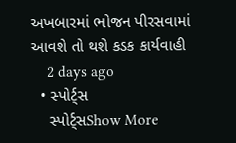અખબારમાં ભોજન પીરસવામાં આવશે તો થશે કડક કાર્યવાહી
    2 days ago
  • સ્પોર્ટ્સ
    સ્પોર્ટ્સShow More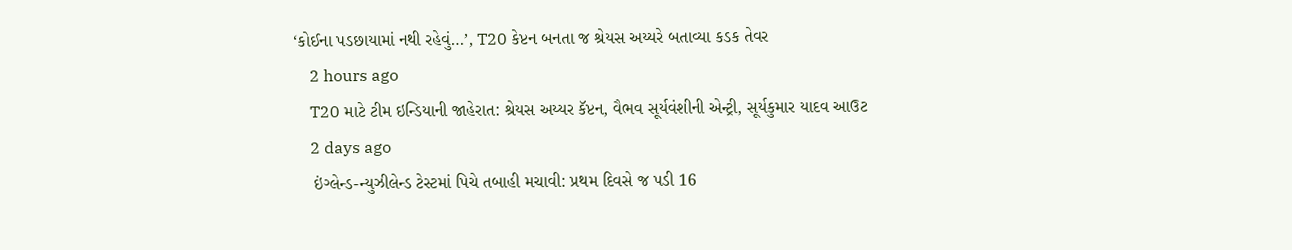‘કોઈના પડછાયામાં નથી રહેવું…’, T20 કેપ્ટન બનતા જ શ્રેયસ અય્યરે બતાવ્યા કડક તેવર
    2 hours ago
    T20 માટે ટીમ ઇન્ડિયાની જાહેરાત: શ્રેયસ અય્યર કૅપ્ટન, વૈભવ સૂર્યવંશીની એન્ટ્રી, સૂર્યકુમાર યાદવ આઉટ
    2 days ago
    ઇંગ્લેન્ડ-ન્યુઝીલેન્ડ ટેસ્ટમાં પિચે તબાહી મચાવી: પ્રથમ દિવસે જ પડી 16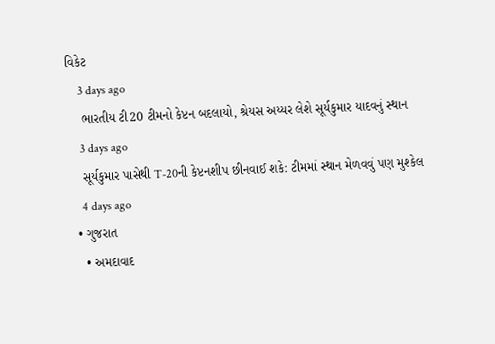વિકેટ
    3 days ago
    ભારતીય ટી20 ટીમનો કેપ્ટન બદલાયો, શ્રેયસ અય્યર લેશે સૂર્યકુમાર યાદવનું સ્થાન
    3 days ago
    સૂર્યકુમાર પાસેથી T-20ની કેપ્ટનશીપ છીનવાઈ શકે: ટીમમાં સ્થાન મેળવવું પણ મુશ્કેલ
    4 days ago
  • ગુજરાત
    • અમદાવાદ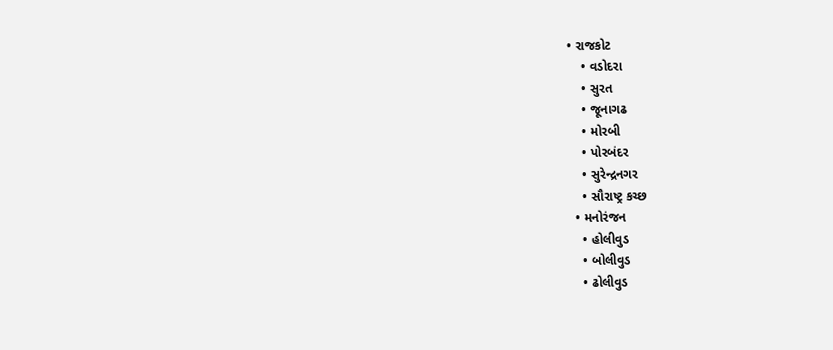• રાજકોટ
    • વડોદરા
    • સુરત
    • જૂનાગઢ
    • મોરબી
    • પોરબંદર
    • સુરેન્દ્રનગર
    • સૌરાષ્ટ્ર કચ્છ
  • મનોરંજન
    • હોલીવુડ
    • બોલીવુડ
    • ઢોલીવુડ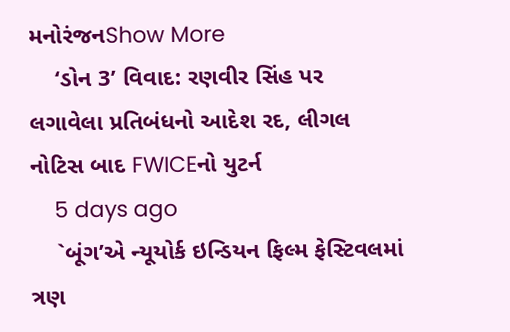મનોરંજનShow More
    ‘ડોન 3’ વિવાદ: રણવીર સિંહ પર લગાવેલા પ્રતિબંધનો આદેશ રદ, લીગલ નોટિસ બાદ FWICEનો યુટર્ન
    5 days ago
    `બૂંગ’એ ન્યૂયોર્ક ઇન્ડિયન ફિલ્મ ફેસ્ટિવલમાં ત્રણ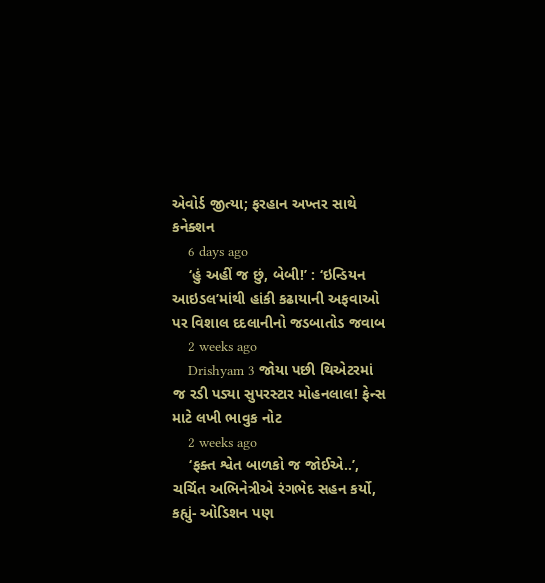એવોર્ડ જીત્યા; ફરહાન અખ્તર સાથે કનેક્શન
    6 days ago
    ‘હું અહીં જ છું, બેબી!’ : ‘ઇન્ડિયન આઇડલ’માંથી હાંકી કઢાયાની અફવાઓ પર વિશાલ દદલાનીનો જડબાતોડ જવાબ
    2 weeks ago
    Drishyam 3 જોયા પછી થિએટરમાં જ રડી પડ્યા સુપરસ્ટાર મોહનલાલ! ફેન્સ માટે લખી ભાવુક નોટ
    2 weeks ago
    ‘ફક્ત શ્વેત બાળકો જ જોઈએ..’, ચર્ચિત અભિનેત્રીએ રંગભેદ સહન કર્યો, કહ્યું- ઓડિશન પણ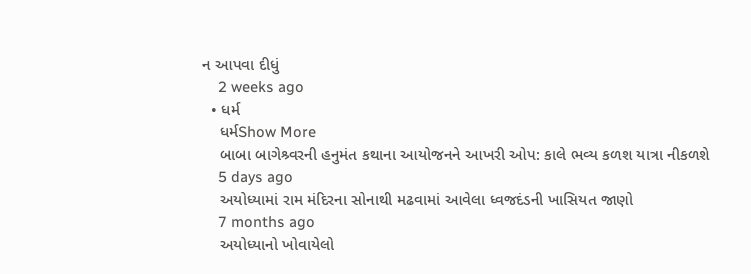ન આપવા દીધું
    2 weeks ago
  • ધર્મ
    ધર્મShow More
    બાબા બાગેશ્ર્વરની હનુમંત કથાના આયોજનને આખરી ઓપ: કાલે ભવ્ય કળશ યાત્રા નીકળશે
    5 days ago
    અયોધ્યામાં રામ મંદિરના સોનાથી મઢવામાં આવેલા ધ્વજદંડની ખાસિયત જાણો
    7 months ago
    અયોધ્યાનો ખોવાયેલો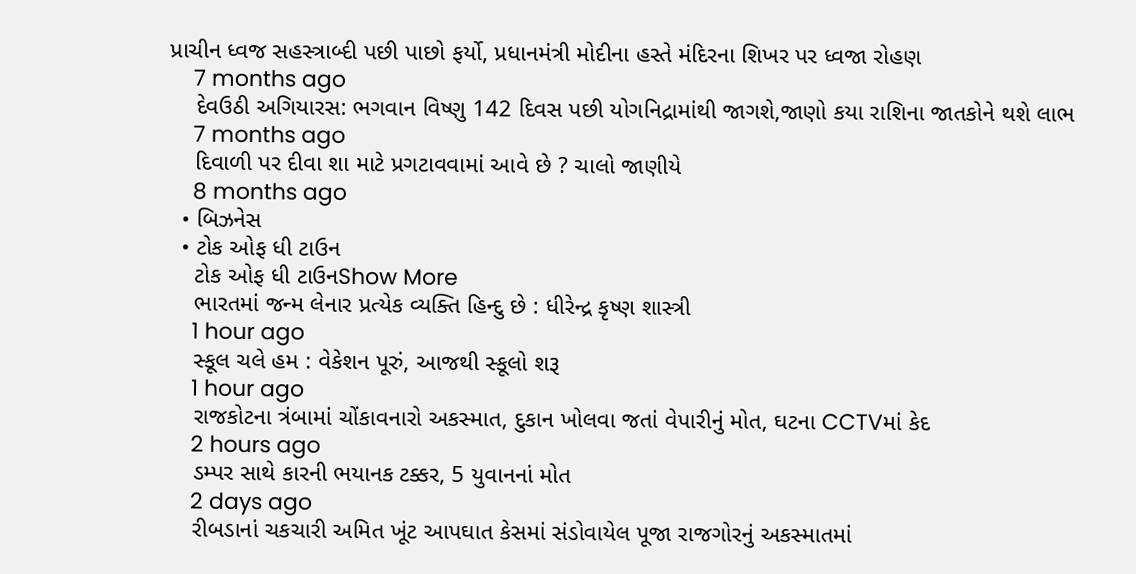પ્રાચીન ધ્વજ સહસ્ત્રાબ્દી પછી પાછો ફર્યો, પ્રધાનમંત્રી મોદીના હસ્તે મંદિરના શિખર પર ધ્વજા રોહણ
    7 months ago
    દેવઉઠી અગિયારસ: ભગવાન વિષ્ણુ 142 દિવસ પછી યોગનિદ્રામાંથી જાગશે,જાણો કયા રાશિના જાતકોને થશે લાભ
    7 months ago
    દિવાળી પર દીવા શા માટે પ્રગટાવવામાં આવે છે ? ચાલો જાણીયે
    8 months ago
  • બિઝનેસ
  • ટોક ઓફ ધી ટાઉન
    ટોક ઓફ ધી ટાઉનShow More
    ભારતમાં જન્મ લેનાર પ્રત્યેક વ્યક્તિ હિન્દુ છે : ધીરેન્દ્ર કૃષ્ણ શાસ્ત્રી
    1 hour ago
    સ્કૂલ ચલે હમ : વેકેશન પૂરું, આજથી સ્કૂલો શરૂ
    1 hour ago
    રાજકોટના ત્રંબામાં ચોંકાવનારો અકસ્માત, દુકાન ખોલવા જતાં વેપારીનું મોત, ઘટના CCTVમાં કેદ
    2 hours ago
    ડમ્પર સાથે કારની ભયાનક ટક્કર, 5 યુવાનનાં મોત
    2 days ago
    રીબડાનાં ચકચારી અમિત ખૂંટ આપઘાત કેસમાં સંડોવાયેલ પૂજા રાજગોરનું અકસ્માતમાં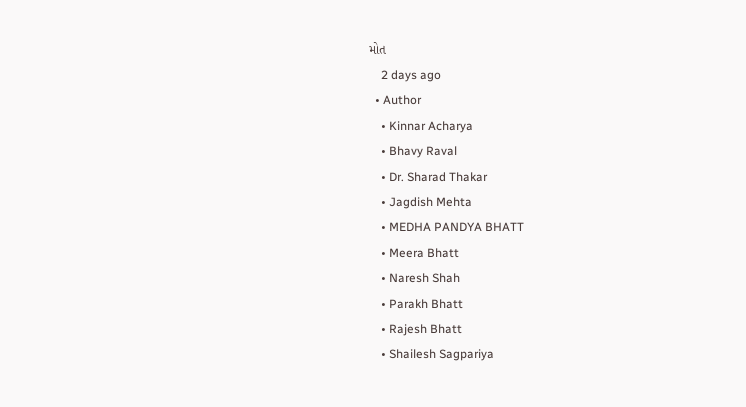મોત
    2 days ago
  • Author
    • Kinnar Acharya
    • Bhavy Raval
    • Dr. Sharad Thakar
    • Jagdish Mehta
    • MEDHA PANDYA BHATT
    • Meera Bhatt
    • Naresh Shah
    • Parakh Bhatt
    • Rajesh Bhatt
    • Shailesh Sagpariya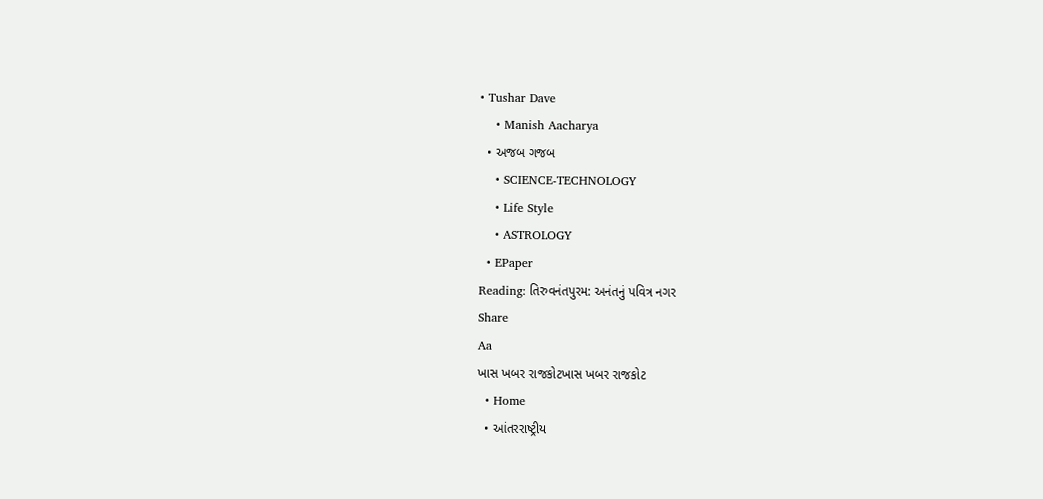• Tushar Dave
    • Manish Aacharya
  • અજબ ગજબ
    • SCIENCE-TECHNOLOGY
    • Life Style
    • ASTROLOGY
  • EPaper
Reading: તિરુવનંતપુરમ: અનંતનું પવિત્ર નગર
Share
Aa
ખાસ ખબર રાજકોટખાસ ખબર રાજકોટ
  • Home
  • આંતરરાષ્ટ્રીય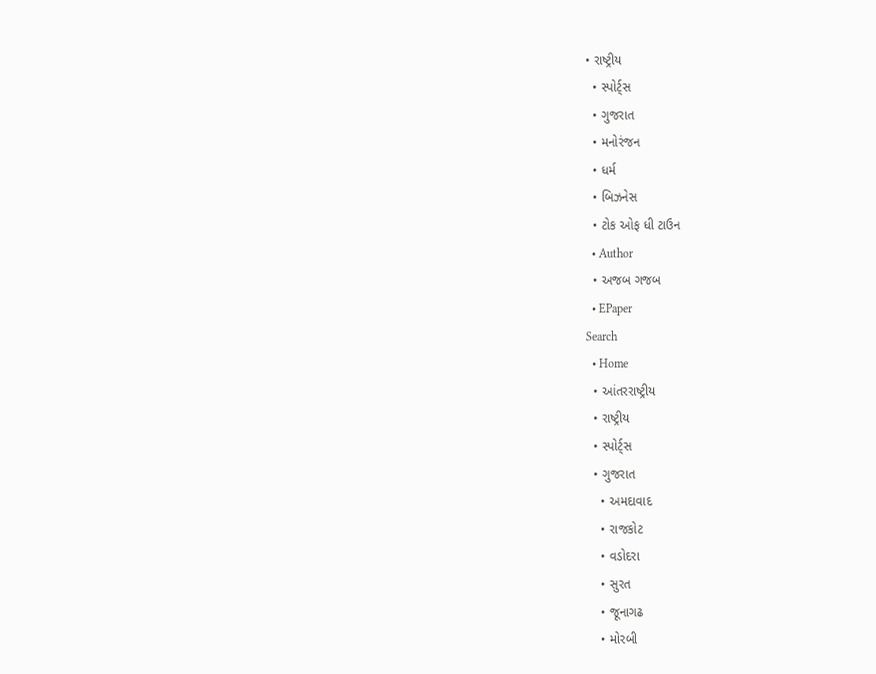• રાષ્ટ્રીય
  • સ્પોર્ટ્સ
  • ગુજરાત
  • મનોરંજન
  • ધર્મ
  • બિઝનેસ
  • ટોક ઓફ ધી ટાઉન
  • Author
  • અજબ ગજબ
  • EPaper
Search
  • Home
  • આંતરરાષ્ટ્રીય
  • રાષ્ટ્રીય
  • સ્પોર્ટ્સ
  • ગુજરાત
    • અમદાવાદ
    • રાજકોટ
    • વડોદરા
    • સુરત
    • જૂનાગઢ
    • મોરબી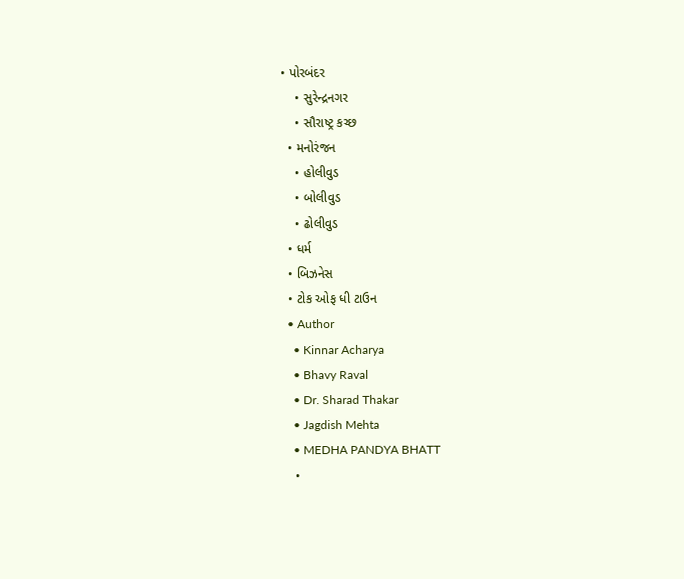• પોરબંદર
    • સુરેન્દ્રનગર
    • સૌરાષ્ટ્ર કચ્છ
  • મનોરંજન
    • હોલીવુડ
    • બોલીવુડ
    • ઢોલીવુડ
  • ધર્મ
  • બિઝનેસ
  • ટોક ઓફ ધી ટાઉન
  • Author
    • Kinnar Acharya
    • Bhavy Raval
    • Dr. Sharad Thakar
    • Jagdish Mehta
    • MEDHA PANDYA BHATT
    •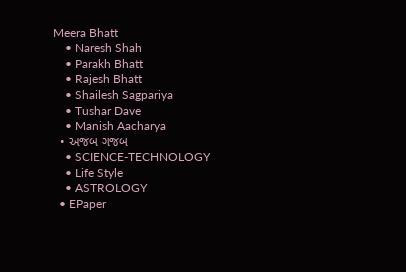Meera Bhatt
    • Naresh Shah
    • Parakh Bhatt
    • Rajesh Bhatt
    • Shailesh Sagpariya
    • Tushar Dave
    • Manish Aacharya
  • અજબ ગજબ
    • SCIENCE-TECHNOLOGY
    • Life Style
    • ASTROLOGY
  • EPaper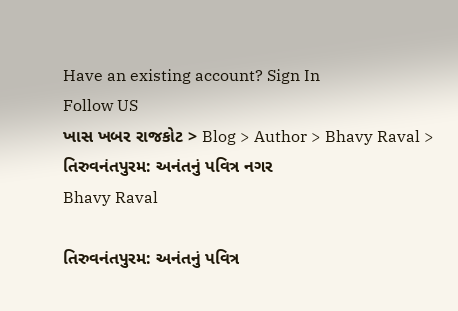Have an existing account? Sign In
Follow US
ખાસ ખબર રાજકોટ > Blog > Author > Bhavy Raval > તિરુવનંતપુરમ: અનંતનું પવિત્ર નગર
Bhavy Raval

તિરુવનંતપુરમ: અનંતનું પવિત્ર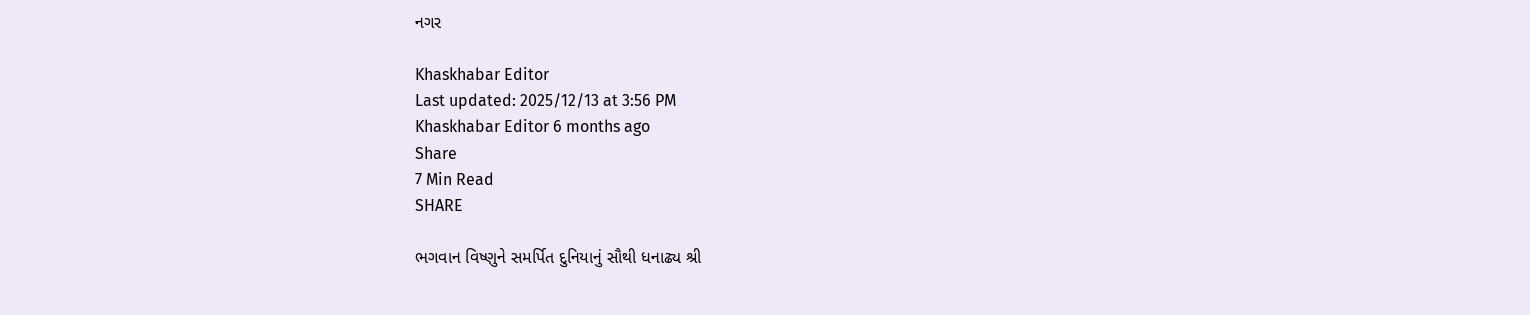નગર

Khaskhabar Editor
Last updated: 2025/12/13 at 3:56 PM
Khaskhabar Editor 6 months ago
Share
7 Min Read
SHARE

ભગવાન વિષ્ણુને સમર્પિત દુનિયાનું સૌથી ધનાઢ્ય શ્રી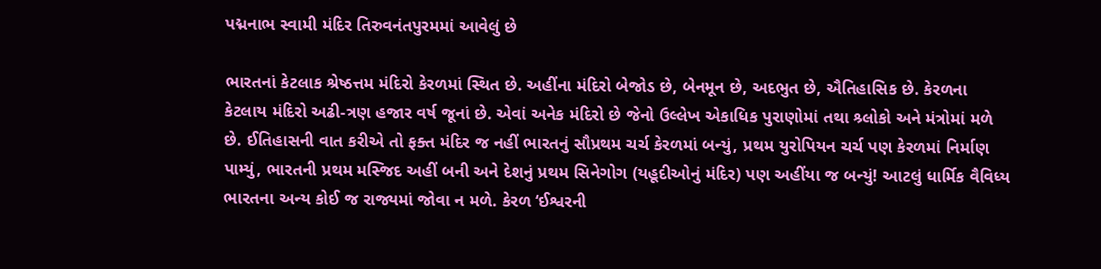પદ્મનાભ સ્વામી મંદિર તિરુવનંતપુરમમાં આવેલું છે

ભારતનાં કેટલાક શ્રેષ્ઠત્તમ મંદિરો કેરળમાં સ્થિત છે. અહીંના મંદિરો બેજોડ છે, બેનમૂન છે, અદભુત છે, ઐતિહાસિક છે. કેરળના કેટલાય મંદિરો અઢી-ત્રણ હજાર વર્ષ જૂનાં છે. એવાં અનેક મંદિરો છે જેનો ઉલ્લેખ એકાધિક પુરાણોમાં તથા શ્ર્લોકો અને મંત્રોમાં મળે છે. ઈતિહાસની વાત કરીએ તો ફક્ત મંદિર જ નહીં ભારતનું સૌપ્રથમ ચર્ચ કેરળમાં બન્યું, પ્રથમ યુરોપિયન ચર્ચ પણ કેરળમાં નિર્માણ પામ્યું, ભારતની પ્રથમ મસ્જિદ અહીં બની અને દેશનું પ્રથમ સિનેગોગ (યહૂદીઓનું મંદિર) પણ અહીંયા જ બન્યું! આટલું ધાર્મિક વૈવિધ્ય ભારતના અન્ય કોઈ જ રાજ્યમાં જોવા ન મળે. કેરળ ‘ઈશ્વરની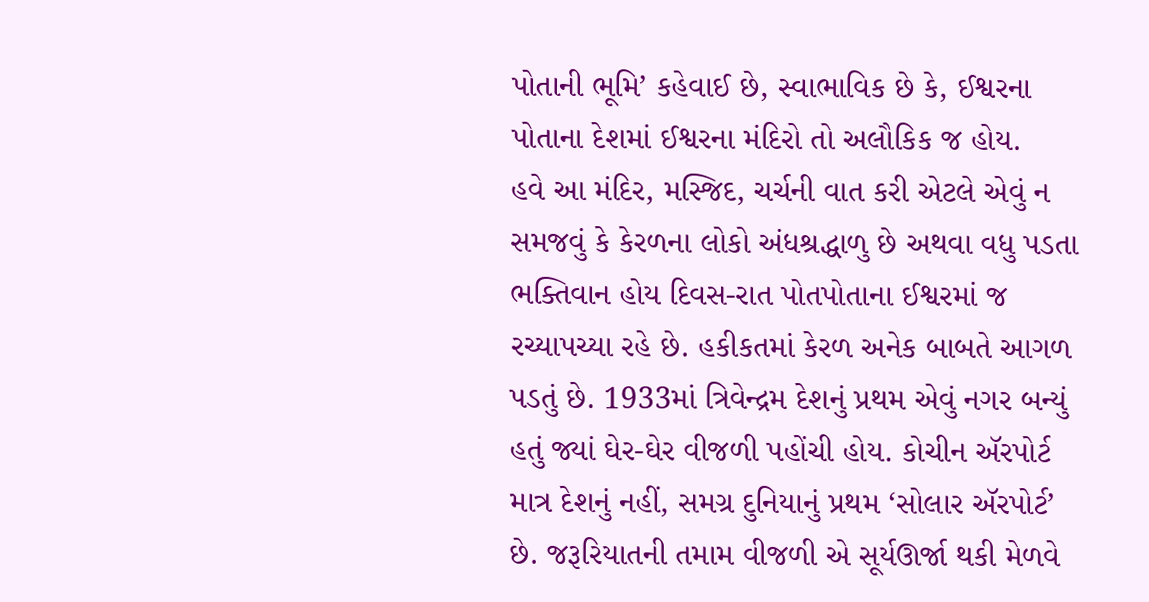પોતાની ભૂમિ’ કહેવાઈ છે, સ્વાભાવિક છે કે, ઈશ્વરના પોતાના દેશમાં ઈશ્વરના મંદિરો તો અલૌકિક જ હોય.
હવે આ મંદિર, મસ્જિદ, ચર્ચની વાત કરી એટલે એવું ન સમજવું કે કેરળના લોકો અંધશ્રદ્ધાળુ છે અથવા વધુ પડતા ભક્તિવાન હોય દિવસ-રાત પોતપોતાના ઈશ્વરમાં જ રચ્યાપચ્યા રહે છે. હકીકતમાં કેરળ અનેક બાબતે આગળ પડતું છે. 1933માં ત્રિવેન્દ્રમ દેશનું પ્રથમ એવું નગર બન્યું હતું જ્યાં ઘેર-ઘેર વીજળી પહોંચી હોય. કોચીન ઍરપોર્ટ માત્ર દેશનું નહીં, સમગ્ર દુનિયાનું પ્રથમ ‘સોલાર ઍરપોર્ટ’ છે. જરૂરિયાતની તમામ વીજળી એ સૂર્યઊર્જા થકી મેળવે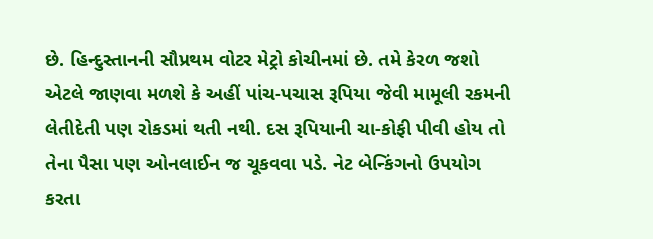છે. હિન્દુસ્તાનની સૌપ્રથમ વોટર મેટ્રો કોચીનમાં છે. તમે કેરળ જશો એટલે જાણવા મળશે કે અહીં પાંચ-પચાસ રૂપિયા જેવી મામૂલી રકમની લેતીદેતી પણ રોકડમાં થતી નથી. દસ રૂપિયાની ચા-કોફી પીવી હોય તો તેના પૈસા પણ ઓનલાઈન જ ચૂકવવા પડે. નેટ બેન્કિંગનો ઉપયોગ કરતા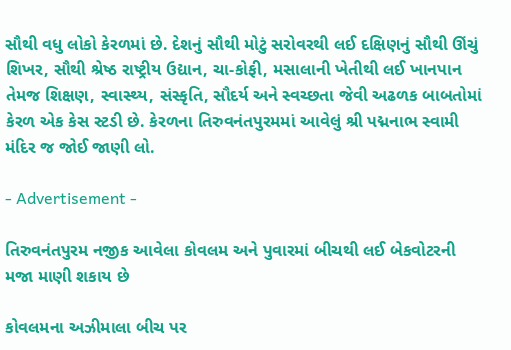સૌથી વધુ લોકો કેરળમાં છે. દેશનું સૌથી મોટું સરોવરથી લઈ દક્ષિણનું સૌથી ઊંચું શિખર, સૌથી શ્રેષ્ઠ રાષ્ટ્રીય ઉદ્યાન, ચા-કોફી, મસાલાની ખેતીથી લઈ ખાનપાન તેમજ શિક્ષણ, સ્વાસ્થ્ય, સંસ્કૃતિ, સૌદર્ય અને સ્વચ્છતા જેવી અઢળક બાબતોમાં કેરળ એક કેસ સ્ટડી છે. કેરળના તિરુવનંતપુરમમાં આવેલું શ્રી પદ્મનાભ સ્વામી મંદિર જ જોઈ જાણી લો.

- Advertisement -

તિરુવનંતપુરમ નજીક આવેલા કોવલમ અને પુવારમાં બીચથી લઈ બેકવોટરની મજા માણી શકાય છે

કોવલમના અઝીમાલા બીચ પર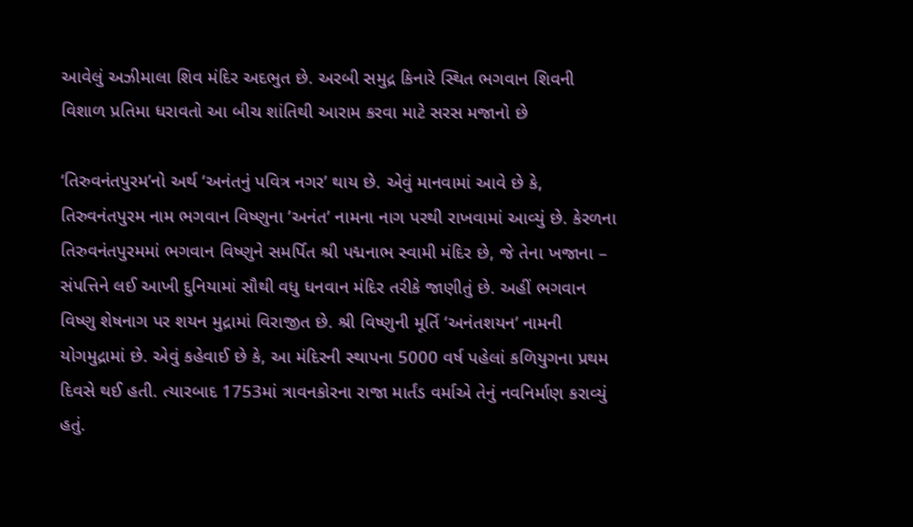આવેલું અઝીમાલા શિવ મંદિર અદભુત છે. અરબી સમુદ્ર કિનારે સ્થિત ભગવાન શિવની વિશાળ પ્રતિમા ધરાવતો આ બીચ શાંતિથી આરામ કરવા માટે સરસ મજાનો છે

‘તિરુવનંતપુરમ’નો અર્થ ‘અનંતનું પવિત્ર નગર’ થાય છે. એવું માનવામાં આવે છે કે, તિરુવનંતપુરમ નામ ભગવાન વિષ્ણુના ’અનંત’ નામના નાગ પરથી રાખવામાં આવ્યું છે. કેરળના તિરુવનંતપુરમમાં ભગવાન વિષ્ણુને સમર્પિત શ્રી પદ્મનાભ સ્વામી મંદિર છે, જે તેના ખજાના – સંપત્તિને લઈ આખી દુનિયામાં સૌથી વધુ ધનવાન મંદિર તરીકે જાણીતું છે. અહીં ભગવાન વિષ્ણુ શેષનાગ પર શયન મુદ્રામાં વિરાજીત છે. શ્રી વિષ્ણુની મૂર્તિ ‘અનંતશયન’ નામની યોગમુદ્રામાં છે. એવું કહેવાઈ છે કે, આ મંદિરની સ્થાપના 5000 વર્ષ પહેલાં કળિયુગના પ્રથમ દિવસે થઈ હતી. ત્યારબાદ 1753માં ત્રાવનકોરના રાજા માર્તંડ વર્માએ તેનું નવનિર્માણ કરાવ્યું હતું.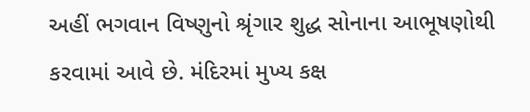અહીં ભગવાન વિષ્ણુનો શ્રૃંગાર શુદ્ધ સોનાના આભૂષણોથી કરવામાં આવે છે. મંદિરમાં મુખ્ય કક્ષ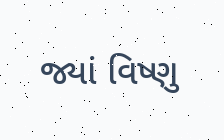જ્યાં વિષ્ણુ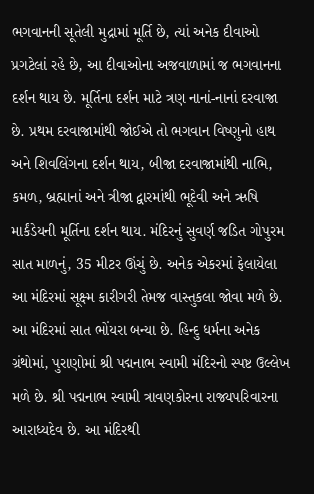ભગવાનની સૂતેલી મુદ્રામાં મૂર્તિ છે, ત્યાં અનેક દીવાઓ પ્રગટેલાં રહે છે, આ દીવાઓના અજવાળામાં જ ભગવાનના દર્શન થાય છે. મૂર્તિના દર્શન માટે ત્રણ નાનાં-નાનાં દરવાજા છે. પ્રથમ દરવાજામાંથી જોઈએ તો ભગવાન વિષ્ણુનો હાથ અને શિવલિંગના દર્શન થાય, બીજા દરવાજામાંથી નાભિ, કમળ, બ્રહ્માનાં અને ત્રીજા દ્વારમાંથી ભૂદેવી અને ઋષિ માર્કંડેયની મૂર્તિના દર્શન થાય. મંદિરનું સુવર્ણ જડિત ગોપુરમ સાત માળનું, 35 મીટર ઊંચું છે. અનેક એકરમાં ફેલાયેલા આ મંદિરમાં સૂક્ષ્મ કારીગરી તેમજ વાસ્તુકલા જોવા મળે છે. આ મંદિરમાં સાત ભોંયરા બન્યા છે. હિન્દુ ધર્મના અનેક ગ્રંથોમાં, પુરાણોમાં શ્રી પદ્મનાભ સ્વામી મંદિરનો સ્પષ્ટ ઉલ્લેખ મળે છે. શ્રી પદ્મનાભ સ્વામી ત્રાવણકોરના રાજ્યપરિવારના આરાધ્યદેવ છે. આ મંદિરથી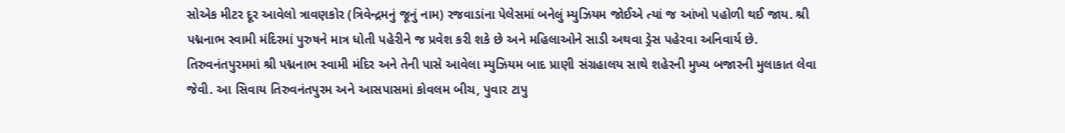સોએક મીટર દૂર આવેલો ત્રાવણકોર (ત્રિવેન્દ્રમનું જૂનું નામ) રજવાડાંના પેલેસમાં બનેલું મ્યુઝિયમ જોઈએ ત્યાં જ આંખો પહોળી થઈ જાય. શ્રી પદ્મનાભ સ્વામી મંદિરમાં પુરુષને માત્ર ધોતી પહેરીને જ પ્રવેશ કરી શકે છે અને મહિલાઓને સાડી અથવા ડ્રેસ પહેરવા અનિવાર્ય છે.
તિરુવનંતપુરમમાં શ્રી પદ્મનાભ સ્વામી મંદિર અને તેની પાસે આવેલા મ્યુઝિયમ બાદ પ્રાણી સંગ્રહાલય સાથે શહેરની મુખ્ય બજારની મુલાકાત લેવા જેવી. આ સિવાય તિરુવનંતપુરમ અને આસપાસમાં કોવલમ બીચ, પુવાર ટાપુ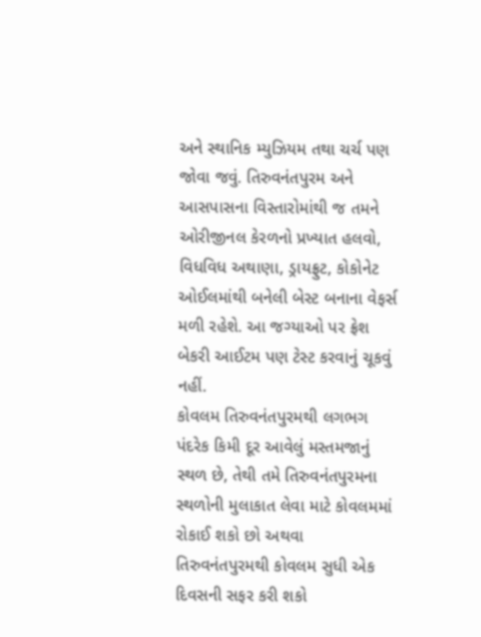અને સ્થાનિક મ્યુઝિયમ તથા ચર્ચ પણ જોવા જવું. તિરુવનંતપુરમ અને આસપાસના વિસ્તારોમાંથી જ તમને ઓરીજીનલ કેરળનો પ્રખ્યાત હલવો, વિધવિધ અથાણા, ડ્રાયફ્રુટ, કોકોનેટ ઓઈલમાંથી બનેલી બેસ્ટ બનાના વેફર્સ મળી રહેશે. આ જગ્યાઓ પર ફ્રેશ બેકરી આઈટમ પણ ટેસ્ટ કરવાનું ચૂકવું નહીં.
કોવલમ તિરુવનંતપુરમથી લગભગ પંદરેક કિમી દૂર આવેલું મસ્તમજાનું સ્થળ છે, તેથી તમે તિરુવનંતપુરમના સ્થળોની મુલાકાત લેવા માટે કોવલમમાં રોકાઈ શકો છો અથવા તિરુવનંતપુરમથી કોવલમ સુધી એક દિવસની સફર કરી શકો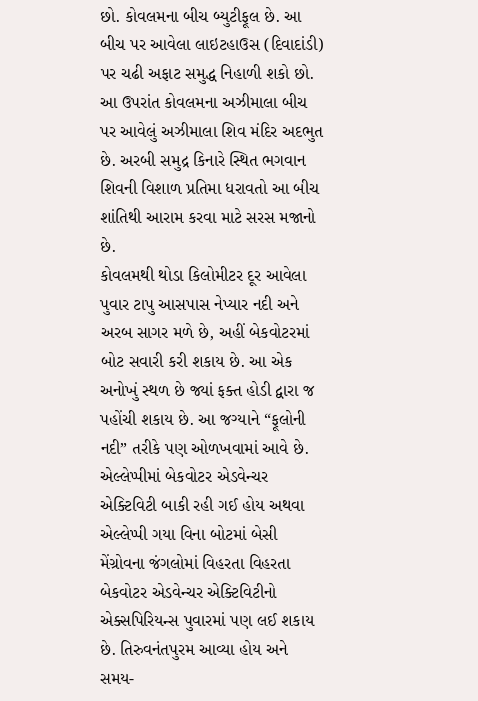છો. કોવલમના બીચ બ્યુટીફૂલ છે. આ બીચ પર આવેલા લાઇટહાઉસ (દિવાદાંડી) પર ચઢી અફાટ સમુદ્ધ નિહાળી શકો છો. આ ઉપરાંત કોવલમના અઝીમાલા બીચ પર આવેલું અઝીમાલા શિવ મંદિર અદભુત છે. અરબી સમુદ્ર કિનારે સ્થિત ભગવાન શિવની વિશાળ પ્રતિમા ધરાવતો આ બીચ શાંતિથી આરામ કરવા માટે સરસ મજાનો છે.
કોવલમથી થોડા કિલોમીટર દૂર આવેલા પુવાર ટાપુ આસપાસ નેપ્યાર નદી અને અરબ સાગર મળે છે, અહીં બેકવોટરમાં બોટ સવારી કરી શકાય છે. આ એક અનોખું સ્થળ છે જ્યાં ફક્ત હોડી દ્વારા જ પહોંચી શકાય છે. આ જગ્યાને “ફૂલોની નદી” તરીકે પણ ઓળખવામાં આવે છે. એલ્લેપ્પીમાં બેકવોટર એડવેન્ચર એક્ટિવિટી બાકી રહી ગઈ હોય અથવા એલ્લેપ્પી ગયા વિના બોટમાં બેસી મેંગ્રોવના જંગલોમાં વિહરતા વિહરતા બેકવોટર એડવેન્ચર એક્ટિવિટીનો એક્સપિરિયન્સ પુવારમાં પણ લઈ શકાય છે. તિરુવનંતપુરમ આવ્યા હોય અને સમય-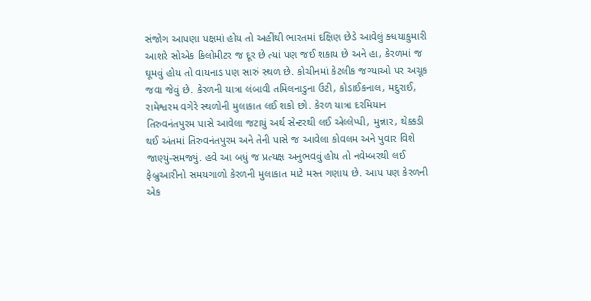સંજોગ આપણા પક્ષમાં હોય તો અહીંથી ભારતમાં દક્ષિણ છેડે આવેલું ક્ધયાકુમારી આશરે સોએક કિલોમીટર જ દૂર છે ત્યાં પણ જઈ શકાય છે અને હા, કેરળમાં જ ઘૂમવું હોય તો વાયનાડ પણ સારું સ્થળ છે. કોચીનમાં કેટલીક જગ્યાઓ પર અચૂક જવા જેવું છે. કેરળની યાત્રા લંબાવી તમિલનાડુના ઉટી, કોડાઈકનાલ, મદુરાઈ, રામેશ્વરમ વગેરે સ્થળોની મુલાકાત લઈ શકો છો. કેરળ યાત્રા દરમિયાન તિરુવનંતપુરમ પાસે આવેલા જટાયું અર્થ સેન્ટરથી લઈ એલ્લેપ્પી, મુન્નાર, થેક્કડી થઈ અંતમાં તિરુવનંતપુરમ અને તેની પાસે જ આવેલા કોવલમ અને પુવાર વિશે જાણ્યું-સમજ્યું. હવે આ બધું જ પ્રત્યક્ષ અનુભવવું હોય તો નવેમ્બરથી લઈ ફેબ્રુઆરીનો સમયગાળો કેરળની મુલાકાત માટે મસ્ત ગણાય છે. આપ પણ કેરળની એક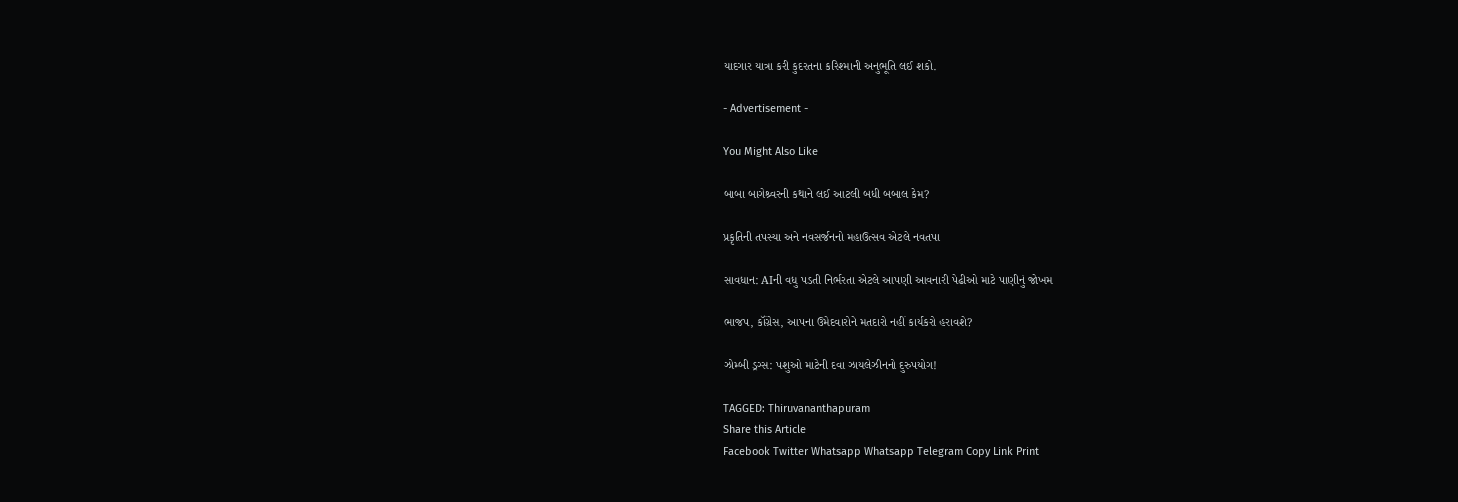યાદગાર યાત્રા કરી કુદરતના કરિશ્માની અનુભૂતિ લઈ શકો.

- Advertisement -

You Might Also Like

બાબા બાગેશ્ર્વરની કથાને લઈ આટલી બધી બબાલ કેમ?

પ્રકૃતિની તપસ્યા અને નવસર્જનનો મહાઉત્સવ એટલે નવતપા

સાવધાન: AIની વધુ પડતી નિર્ભરતા એટલે આપણી આવનારી પેઢીઓ માટે પાણીનું જોખમ

ભાજપ, કૉંગ્રેસ, આપના ઉમેદવારોને મતદારો નહીં કાર્યકરો હરાવશે?

ઝોમ્બી ડ્રગ્સ: પશુઓ માટેની દવા ઝાયલેઝીનનો દુરુપયોગ!

TAGGED: Thiruvananthapuram
Share this Article
Facebook Twitter Whatsapp Whatsapp Telegram Copy Link Print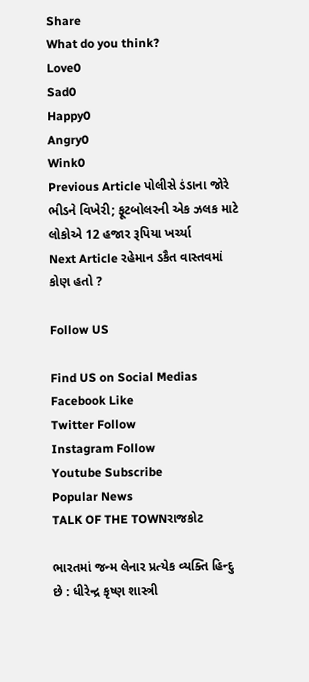Share
What do you think?
Love0
Sad0
Happy0
Angry0
Wink0
Previous Article પોલીસે ડંડાના જોરે ભીડને વિખેરી; ફૂટબોલરની એક ઝલક માટે લોકોએ 12 હજાર રૂપિયા ખર્ચ્યા
Next Article રહેમાન ડકૈત વાસ્તવમાં કોણ હતો ?

Follow US

Find US on Social Medias
Facebook Like
Twitter Follow
Instagram Follow
Youtube Subscribe
Popular News
TALK OF THE TOWNરાજકોટ

ભારતમાં જન્મ લેનાર પ્રત્યેક વ્યક્તિ હિન્દુ છે : ધીરેન્દ્ર કૃષ્ણ શાસ્ત્રી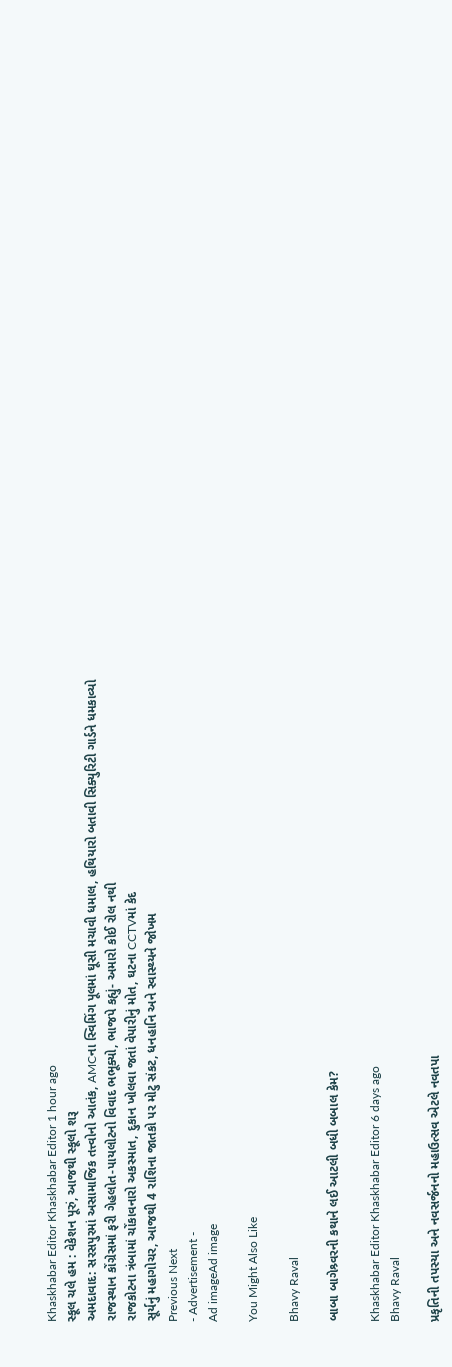Khaskhabar Editor Khaskhabar Editor 1 hour ago
સ્કૂલ ચલે હમ : વેકેશન પૂરું, આજથી સ્કૂલો શરૂ
અમદાવાદ: સરસપુરમાં અસામાજિક તત્ત્વોનો આતંક, AMCના સ્વિમિંગ પૂલમાં ઘૂસી મચાવી ધમાલ, હથિયારો બતાવી સિક્યુરિટી ગાર્ડને ધમકાવ્યો
રાજસ્થાન કોંગ્રેસમાં ફરી ગેહલોત-પાયલોટનો વિવાદ ભભૂક્યો, ભાજપે કહ્યું- અમારો કોઈ રોલ નથી
રાજકોટના ત્રંબામાં ચોંકાવનારો અકસ્માત, દુકાન ખોલવા જતાં વેપારીનું મોત, ઘટના CCTVમાં કેદ
સૂર્યનું મહાગોચર, આજથી 4 રાશિના જાતકો પર મોટુ સંકટ, ધનહાનિ અને સ્વાસ્થ્યને જોખમ
Previous Next
- Advertisement -
Ad imageAd image

You Might Also Like

Bhavy Raval

બાબા બાગેશ્ર્વરની કથાને લઈ આટલી બધી બબાલ કેમ?

Khaskhabar Editor Khaskhabar Editor 6 days ago
Bhavy Raval

પ્રકૃતિની તપસ્યા અને નવસર્જનનો મહાઉત્સવ એટલે નવતપા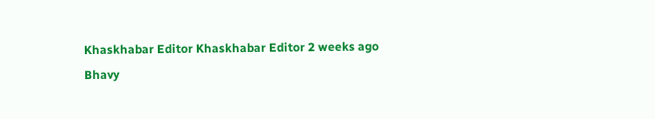Khaskhabar Editor Khaskhabar Editor 2 weeks ago
Bhavy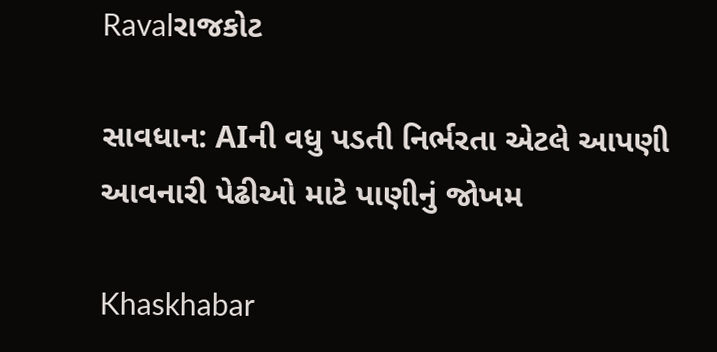Ravalરાજકોટ

સાવધાન: AIની વધુ પડતી નિર્ભરતા એટલે આપણી આવનારી પેઢીઓ માટે પાણીનું જોખમ

Khaskhabar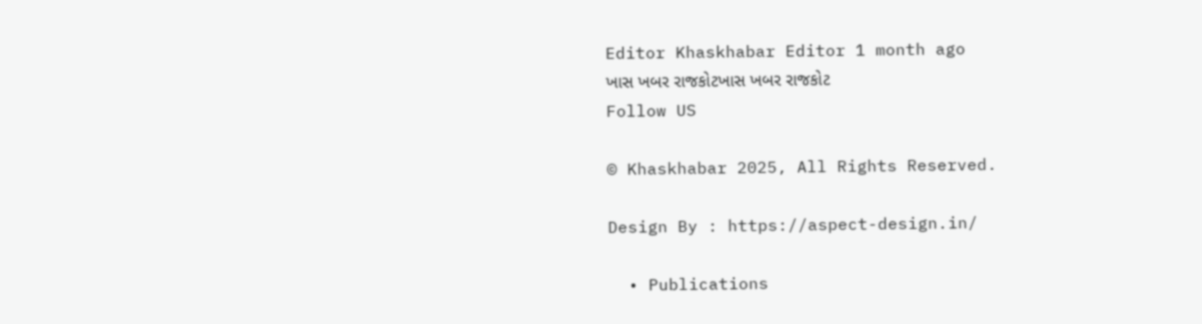Editor Khaskhabar Editor 1 month ago
ખાસ ખબર રાજકોટખાસ ખબર રાજકોટ
Follow US

© Khaskhabar 2025, All Rights Reserved.

Design By : https://aspect-design.in/

  • Publications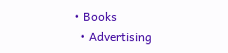• Books
  • Advertising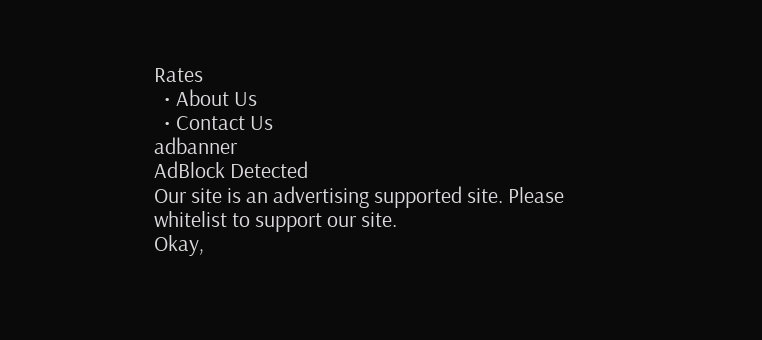Rates
  • About Us
  • Contact Us
adbanner
AdBlock Detected
Our site is an advertising supported site. Please whitelist to support our site.
Okay,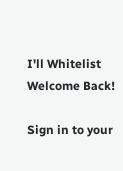I'll Whitelist
Welcome Back!

Sign in to your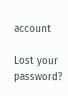account

Lost your password?